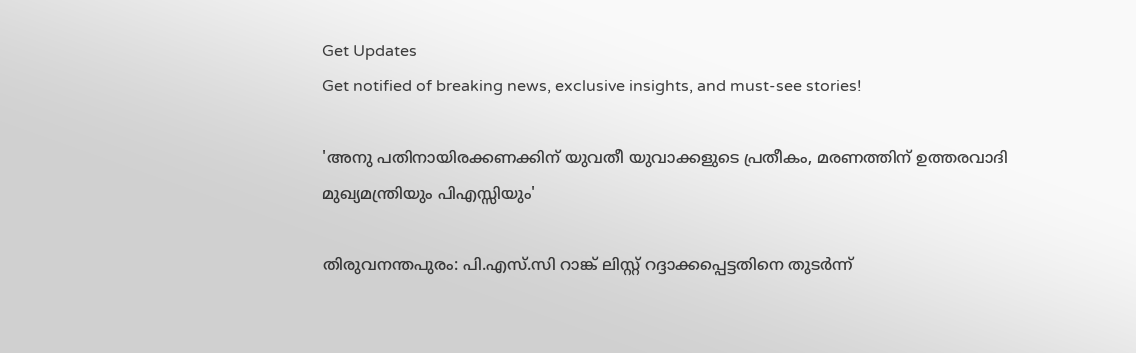Get Updates
Get notified of breaking news, exclusive insights, and must-see stories!

'അനു പതിനായിരക്കണക്കിന് യുവതീ യുവാക്കളുടെ പ്രതീകം, മരണത്തിന് ഉത്തരവാദി മുഖ്യമന്ത്രിയും പിഎസ്സിയും'

തിരുവനന്തപുരം: പി.എസ്.സി റാങ്ക് ലിസ്റ്റ് റദ്ദാക്കപ്പെട്ടതിനെ തുടര്‍ന്ന്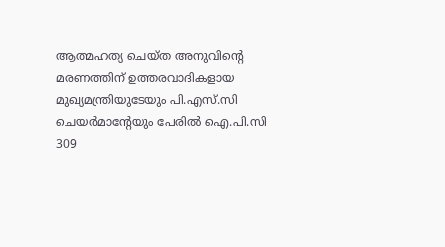ആത്മഹത്യ ചെയ്ത അനുവിന്റെ മരണത്തിന് ഉത്തരവാദികളായ മുഖ്യമന്ത്രിയുടേയും പി.എസ്.സി ചെയര്‍മാന്റേയും പേരില്‍ ഐ.പി.സി 309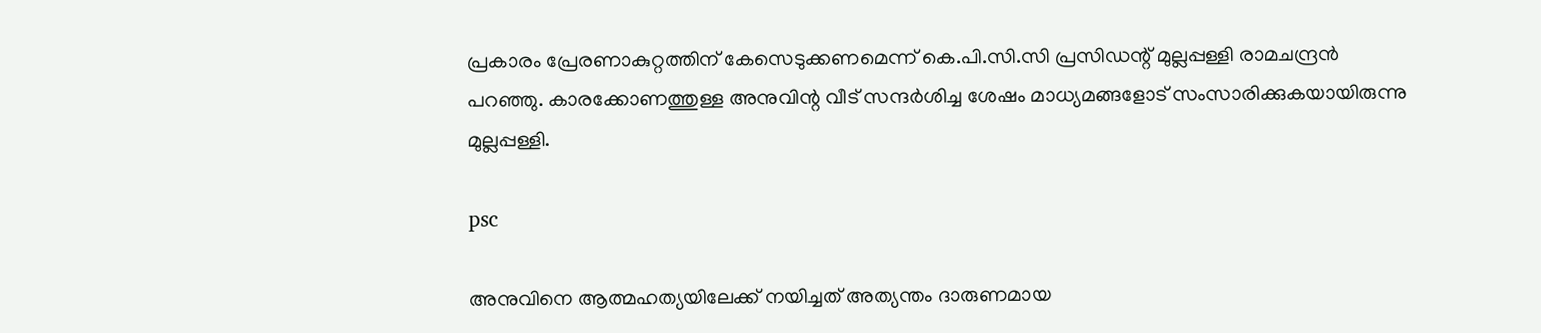പ്രകാരം പ്രേരണാകുറ്റത്തിന് കേസെടുക്കണമെന്ന് കെ.പി.സി.സി പ്രസിഡന്റ് മുല്ലപ്പള്ളി രാമചന്ദ്രന്‍ പറഞ്ഞു. കാരക്കോണത്തുള്ള അനുവിന്റ വീട് സന്ദര്‍ശിച്ച ശേഷം മാധ്യമങ്ങളോട് സംസാരിക്കുകയായിരുന്നു മുല്ലപ്പള്ളി.

psc

അനുവിനെ ആത്മഹത്യയിലേക്ക് നയിച്ചത് അത്യന്തം ദാരുണമായ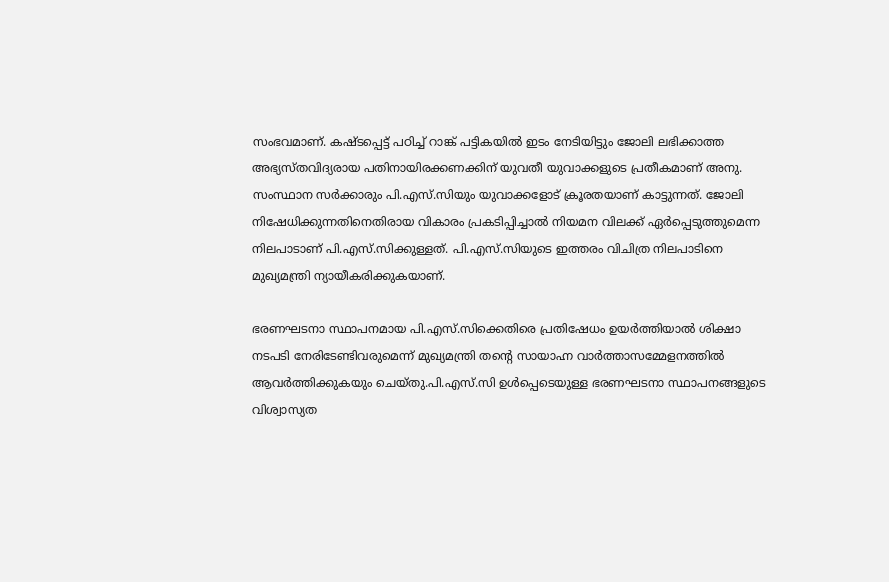സംഭവമാണ്. കഷ്ടപ്പെട്ട് പഠിച്ച് റാങ്ക് പട്ടികയില്‍ ഇടം നേടിയിട്ടും ജോലി ലഭിക്കാത്ത അഭ്യസ്തവിദ്യരായ പതിനായിരക്കണക്കിന് യുവതീ യുവാക്കളുടെ പ്രതീകമാണ് അനു. സംസ്ഥാന സര്‍ക്കാരും പി.എസ്.സിയും യുവാക്കളോട് ക്രൂരതയാണ് കാട്ടുന്നത്. ജോലി നിഷേധിക്കുന്നതിനെതിരായ വികാരം പ്രകടിപ്പിച്ചാല്‍ നിയമന വിലക്ക് ഏര്‍പ്പെടുത്തുമെന്ന നിലപാടാണ് പി.എസ്.സിക്കുള്ളത്. പി.എസ്.സിയുടെ ഇത്തരം വിചിത്ര നിലപാടിനെ മുഖ്യമന്ത്രി ന്യായീകരിക്കുകയാണ്.

ഭരണഘടനാ സ്ഥാപനമായ പി.എസ്.സിക്കെതിരെ പ്രതിഷേധം ഉയര്‍ത്തിയാല്‍ ശിക്ഷാ നടപടി നേരിടേണ്ടിവരുമെന്ന് മുഖ്യമന്ത്രി തന്റെ സായാഹ്ന വാര്‍ത്താസമ്മേളനത്തില്‍ ആവര്‍ത്തിക്കുകയും ചെയ്തു.പി.എസ്.സി ഉള്‍പ്പെടെയുള്ള ഭരണഘടനാ സ്ഥാപനങ്ങളുടെ വിശ്വാസ്യത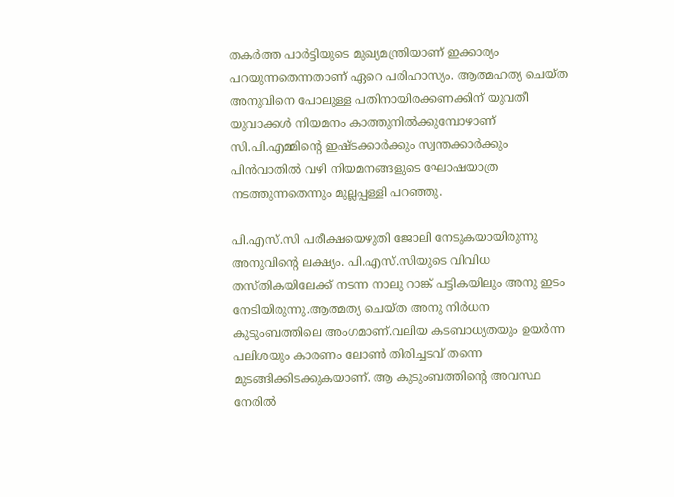തകര്‍ത്ത പാര്‍ട്ടിയുടെ മുഖ്യമന്ത്രിയാണ് ഇക്കാര്യം പറയുന്നതെന്നതാണ് ഏറെ പരിഹാസ്യം. ആത്മഹത്യ ചെയ്ത അനുവിനെ പോലുള്ള പതിനായിരക്കണക്കിന് യുവതീ യുവാക്കള്‍ നിയമനം കാത്തുനില്‍ക്കുമ്പോഴാണ് സി.പി.എമ്മിന്റെ ഇഷ്ടക്കാര്‍ക്കും സ്വന്തക്കാര്‍ക്കും പിന്‍വാതില്‍ വഴി നിയമനങ്ങളുടെ ഘോഷയാത്ര നടത്തുന്നതെന്നും മുല്ലപ്പള്ളി പറഞ്ഞു.

പി.എസ്.സി പരീക്ഷയെഴുതി ജോലി നേടുകയായിരുന്നു അനുവിന്റെ ലക്ഷ്യം. പി.എസ്.സിയുടെ വിവിധ തസ്തികയിലേക്ക് നടന്ന നാലു റാങ്ക് പട്ടികയിലും അനു ഇടം നേടിയിരുന്നു.ആത്മത്യ ചെയ്ത അനു നിര്‍ധന കുടുംബത്തിലെ അംഗമാണ്.വലിയ കടബാധ്യതയും ഉയര്‍ന്ന പലിശയും കാരണം ലോണ്‍ തിരിച്ചടവ് തന്നെ മുടങ്ങിക്കിടക്കുകയാണ്. ആ കുടുംബത്തിന്റെ അവസ്ഥ നേരില്‍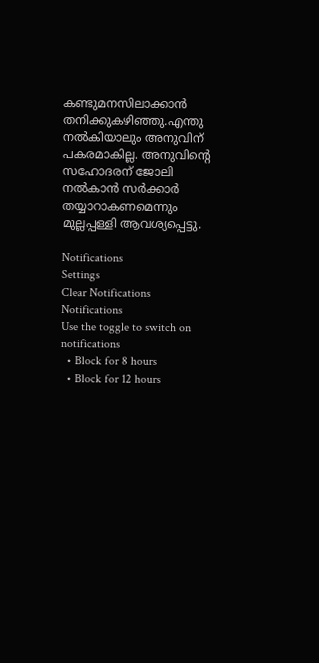കണ്ടുമനസിലാക്കാന്‍ തനിക്കുകഴിഞ്ഞു.എന്തു നല്‍കിയാലും അനുവിന് പകരമാകില്ല. അനുവിന്റെ സഹോദരന് ജോലി നല്‍കാന്‍ സര്‍ക്കാര്‍ തയ്യാറാകണമെന്നും മുല്ലപ്പള്ളി ആവശ്യപ്പെട്ടു.

Notifications
Settings
Clear Notifications
Notifications
Use the toggle to switch on notifications
  • Block for 8 hours
  • Block for 12 hours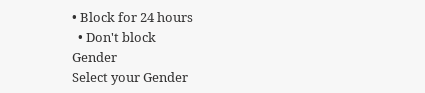• Block for 24 hours
  • Don't block
Gender
Select your Gender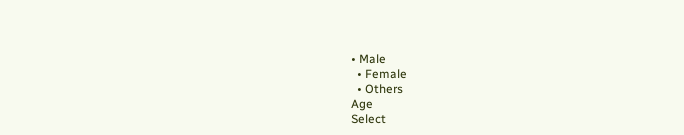• Male
  • Female
  • Others
Age
Select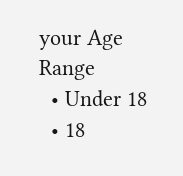your Age Range
  • Under 18
  • 18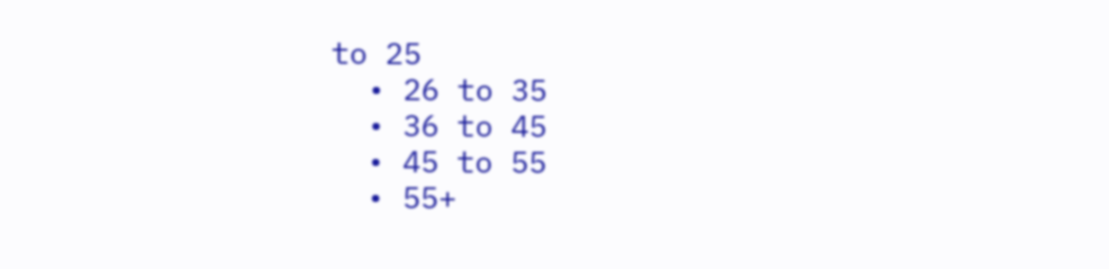to 25
  • 26 to 35
  • 36 to 45
  • 45 to 55
  • 55+